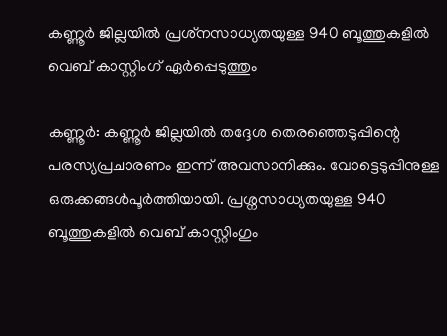കണ്ണൂര്‍ ജില്ലയില്‍ പ്രശ്‌നസാധ്യതയുള്ള 940 ബൂത്തുകളില്‍ വെബ് കാസ്റ്റിംഗ് ഏര്‍പ്പെടുത്തും

കണ്ണൂര്‍: കണ്ണൂര്‍ ജില്ലയില്‍ തദ്ദേശ തെരഞ്ഞെടുപ്പിന്റെ പരസ്യപ്രചാരണം ഇന്ന് അവസാനിക്കും. വോട്ടെടുപ്പിനുള്ള ഒരുക്കങ്ങള്‍പൂര്‍ത്തിയായി. പ്രശ്നസാധ്യതയുള്ള 940 ബൂത്തുകളില്‍ വെബ് കാസ്റ്റിംഗും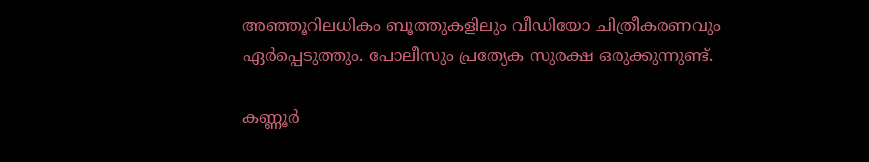അഞ്ഞൂറിലധികം ബൂത്തുകളിലും വീഡിയോ ചിത്രീകരണവും ഏര്‍പ്പെടുത്തും. പോലീസും പ്രത്യേക സുരക്ഷ ഒരുക്കുന്നുണ്ട്.

കണ്ണൂര്‍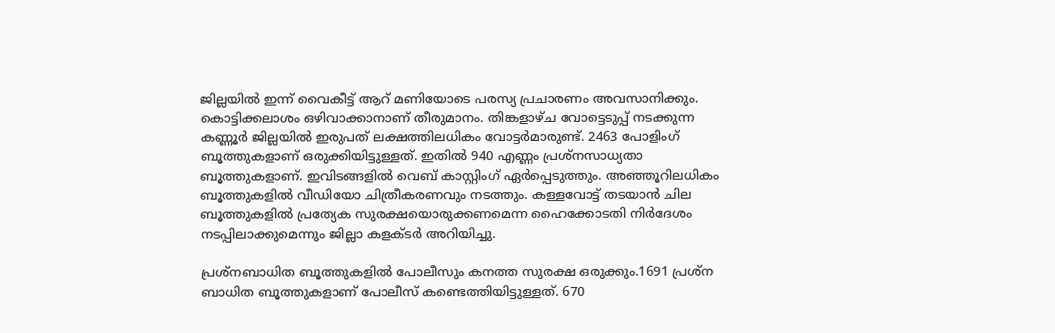ജില്ലയില്‍ ഇന്ന് വൈകീട്ട് ആറ് മണിയോടെ പരസ്യ പ്രചാരണം അവസാനിക്കും. കൊട്ടിക്കലാശം ഒഴിവാക്കാനാണ് തീരുമാനം. തിങ്കളാഴ്ച വോട്ടെടുപ്പ് നടക്കുന്ന കണ്ണൂര്‍ ജില്ലയില്‍ ഇരുപത് ലക്ഷത്തിലധികം വോട്ടര്‍മാരുണ്ട്. 2463 പോളിംഗ് ബൂത്തുകളാണ് ഒരുക്കിയിട്ടുള്ളത്. ഇതില്‍ 940 എണ്ണം പ്രശ്നസാധ്യതാ ബൂത്തുകളാണ്. ഇവിടങ്ങളില്‍ വെബ് കാസ്റ്റിംഗ് ഏര്‍പ്പെടുത്തും. അഞ്ഞൂറിലധികം ബൂത്തുകളില്‍ വീഡിയോ ചിത്രീകരണവും നടത്തും. കള്ളവോട്ട് തടയാന്‍ ചില ബൂത്തുകളില്‍ പ്രത്യേക സുരക്ഷയൊരുക്കണമെന്ന ഹൈക്കോടതി നിര്‍ദേശം നടപ്പിലാക്കുമെന്നും ജില്ലാ കളക്ടര്‍ അറിയിച്ചു.

പ്രശ്നബാധിത ബൂത്തുകളില്‍ പോലീസും കനത്ത സുരക്ഷ ഒരുക്കും.1691 പ്രശ്ന ബാധിത ബൂത്തുകളാണ് പോലീസ് കണ്ടെത്തിയിട്ടുള്ളത്. 670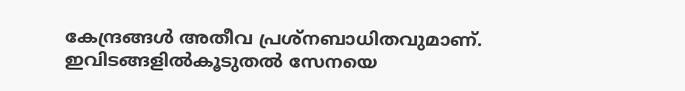കേന്ദ്രങ്ങള്‍ അതീവ പ്രശ്നബാധിതവുമാണ്. ഇവിടങ്ങളില്‍കൂടുതല്‍ സേനയെ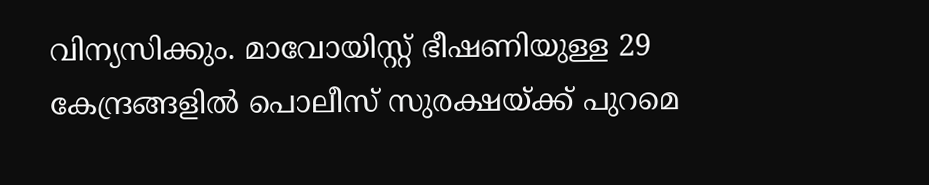വിന്യസിക്കും. മാവോയിസ്റ്റ് ഭീഷണിയുള്ള 29 കേന്ദ്രങ്ങളില്‍ പൊലീസ് സുരക്ഷയ്ക്ക് പുറമെ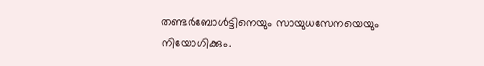തണ്ടര്‍ബോള്‍ട്ടിനെയും സായുധസേനയെയും നിയോഗിക്കും.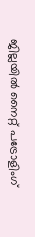ജില്ലയില്‍ നൈറ്റ് പട്രോളിംഗ്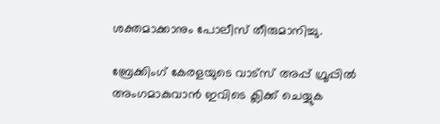ശക്തമാക്കാനും പോലീസ് തീരുമാനിച്ചു.

ബ്രേക്കിംഗ് കേരളയുടെ വാട്സ് അപ്പ് ഗ്രൂപ്പിൽ അംഗമാകുവാൻ ഇവിടെ ക്ലിക്ക് ചെയ്യുക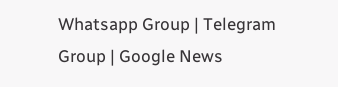Whatsapp Group | Telegram Group | Google News